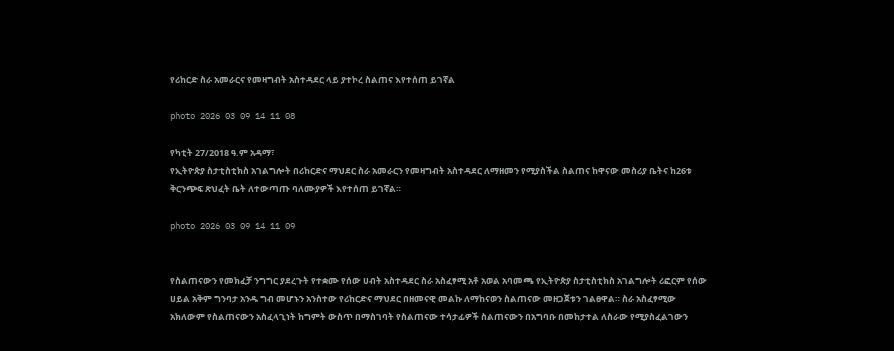የሪከርድ ስራ አመራርና የመዛግብት አስተዳደር ላይ ያተኮረ ስልጠና እየተሰጠ ይገኛል

photo 2026 03 09 14 11 08

የካቲት 27/2018 ዓ.ም አዳማ፣
የኢትዮጵያ ስታቲስቲክስ አገልግሎት በሪከርድና ማህደር ስራ አመራርን የመዛግብት አስተዳደር ለማዘመን የሚያስችል ስልጠና ከዋናው መስሪያ ቤትና ከ26ቱ ቅርንጭፍ ጽህፈት ቤት ለተውጣጡ ባለሙያዎች እየተሰጠ ይገኛል።

photo 2026 03 09 14 11 09


የስልጠናውን የመክፈቻ ንግግር ያደረጉት የተቋሙ የሰው ሀብት አስተዳደር ስራ አስፈፃሚ አቶ አወል አባመጫ የኢትዮጵያ ስታቲስቲክስ አገልግሎት ሪፎርም የሰው ሀይል አቅም ግንባታ አንዱ ግብ መሆኑን አንስተው የሪከርድና ማህደር በዘመናዊ መልኩ ለማከናወን ስልጠናው መዘጋጀቱን ገልፀዋል። ስራ አስፈፃሚው አክለውም የስልጠናውን አስፈላጊነት ከግምት ውስጥ በማስገባት የስልጠናው ተሳታፊዎች ስልጠናውን በአግባቡ በመከታተል ለስራው የሚያስፈልገውን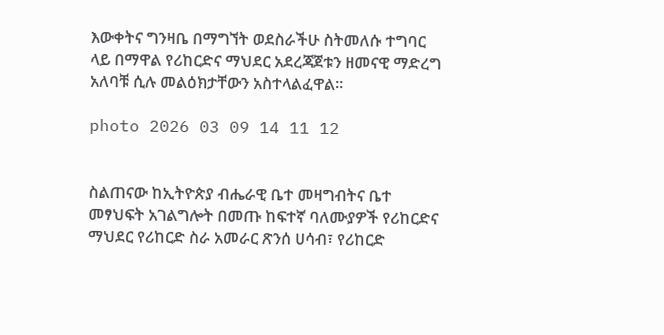እውቀትና ግንዛቤ በማግኘት ወደስራችሁ ስትመለሱ ተግባር ላይ በማዋል የሪከርድና ማህደር አደረጃጀቱን ዘመናዊ ማድረግ አለባቹ ሲሉ መልዕክታቸውን አስተላልፈዋል።

photo 2026 03 09 14 11 12


ስልጠናው ከኢትዮጵያ ብሔራዊ ቤተ መዛግብትና ቤተ መፃህፍት አገልግሎት በመጡ ከፍተኛ ባለሙያዎች የሪከርድና ማህደር የሪከርድ ስራ አመራር ጽንሰ ሀሳብ፣ የሪከርድ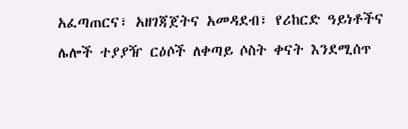አፈጣጠርና፣ አዘገጃጀትና አመዳደብ፣ የሪከርድ ዓይነቶችና ሌሎች ተያያዥ ርዕሶች ለቀጣይ ሶስት ቀናት እንደሚሰጥ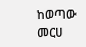ከወጣው መርሀ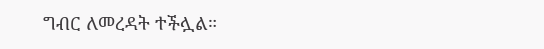ግብር ለመረዳት ተችሏል።